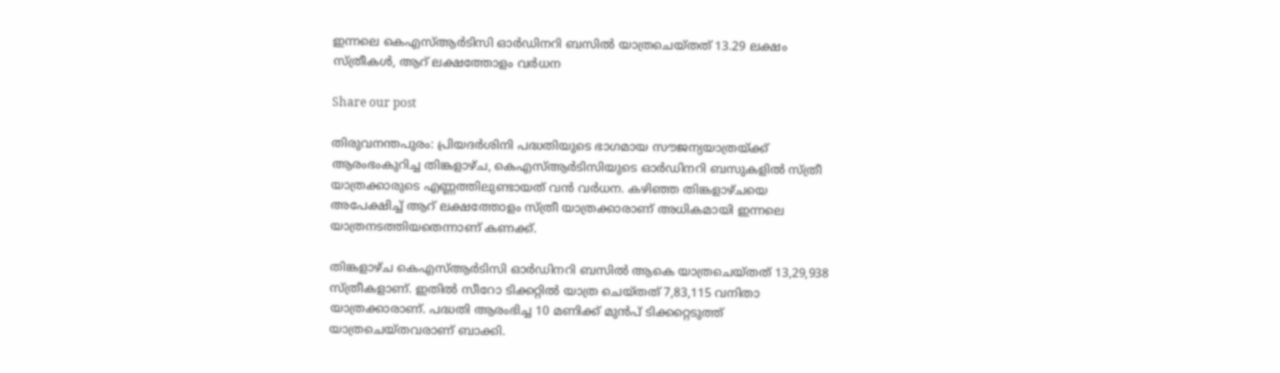ഇന്നലെ കെഎസ്ആർടിസി ഓർഡിനറി ബസിൽ യാത്രചെയ്തത് 13.29 ലക്ഷം സ്ത്രീകൾ, ആറ് ലക്ഷത്തോളം വർധന

Share our post

തിരുവനന്തപുരം: പ്രിയദർശിനി പദ്ധതിയുടെ ഭാഗമായ സൗജന്യയാത്രയ്ക്ക് ആരംഭംകുറിച്ച തിങ്കളാഴ്ച, കെഎസ്ആർടിസിയുടെ ഓർഡിനറി ബസുകളിൽ സ്ത്രീ യാത്രക്കാരുടെ എണ്ണത്തിലുണ്ടായത് വൻ വർധന. കഴിഞ്ഞ തിങ്കളാഴ്ചയെ അപേക്ഷിച്ച് ആറ് ലക്ഷത്തോളം സ്ത്രീ യാത്രക്കാരാണ് അധികമായി ഇന്നലെ യാത്രനടത്തിയതെന്നാണ് കണക്ക്.

തിങ്കളാഴ്ച കെഎസ്ആർടിസി ഓർഡിനറി ബസിൽ ആകെ യാത്രചെയ്തത് 13,29,938 സ്ത്രീകളാണ്. ഇതിൽ സീറോ ടിക്കറ്റിൽ യാത്ര ചെയ്തത് 7,83,115 വനിതാ യാത്രക്കാരാണ്. പദ്ധതി ആരംഭിച്ച 10 മണിക്ക് മുൻപ് ടിക്കറ്റെടുത്ത് യാത്രചെയ്തവരാണ് ബാക്കി.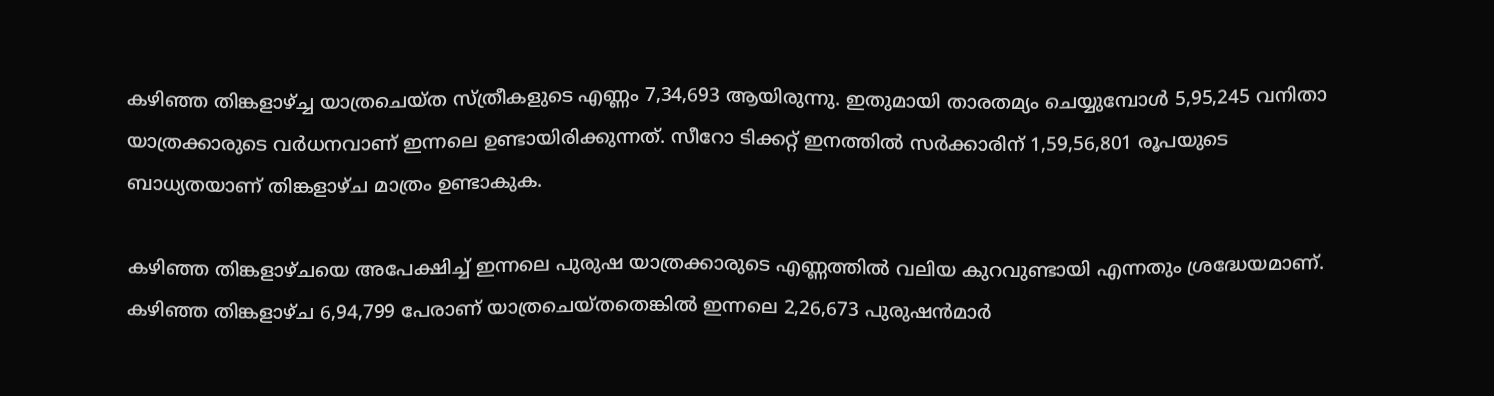കഴിഞ്ഞ തിങ്കളാഴ്ച്ച യാത്രചെയ്ത സ്ത്രീകളുടെ എണ്ണം 7,34,693 ആയിരുന്നു. ഇതുമായി താരതമ്യം ചെയ്യുമ്പോൾ 5,95,245 വനിതാ യാത്രക്കാരുടെ വർധനവാണ് ഇന്നലെ ഉണ്ടായിരിക്കുന്നത്. സീറോ ടിക്കറ്റ് ഇനത്തിൽ സർക്കാരിന് 1,59,56,801 രൂപയുടെ ബാധ്യതയാണ് തിങ്കളാഴ്ച മാത്രം ഉണ്ടാകുക.

കഴിഞ്ഞ തിങ്കളാഴ്ചയെ അപേക്ഷിച്ച് ഇന്നലെ പുരുഷ യാത്രക്കാരുടെ എണ്ണത്തിൽ വലിയ കുറവുണ്ടായി എന്നതും ശ്രദ്ധേയമാണ്. കഴിഞ്ഞ തിങ്കളാഴ്ച 6,94,799 പേരാണ് യാത്രചെയ്തതെങ്കിൽ ഇന്നലെ 2,26,673 പുരുഷൻമാർ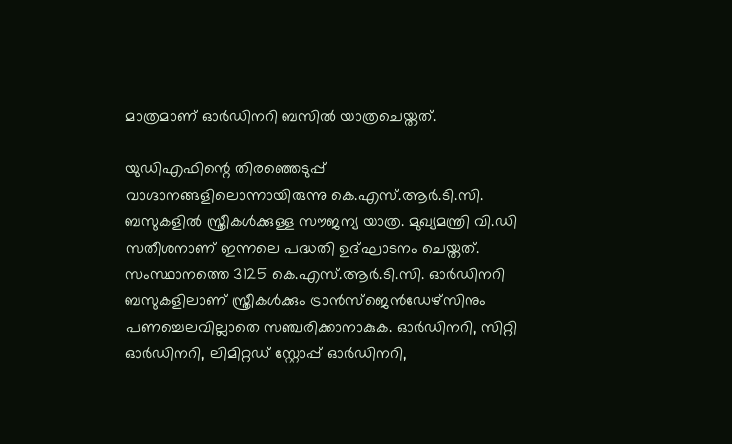മാത്രമാണ് ഓർഡിനറി ബസിൽ യാത്രചെയ്തത്.

യുഡിഎഫിന്റെ തിരഞ്ഞെടുപ്പ് വാഗ്ദാനങ്ങളിലൊന്നായിരുന്നു കെ.എസ്.ആർ.ടി.സി. ബസുകളിൽ സ്ത്രീകൾക്കുള്ള സൗജന്യ യാത്ര. മുഖ്യമന്ത്രി വി.ഡി സതീശനാണ് ഇന്നലെ പദ്ധതി ഉദ്ഘാടനം ചെയ്തത്. സംസ്ഥാനത്തെ 3125 കെ.എസ്.ആർ.ടി.സി. ഓർഡിനറി ബസുകളിലാണ് സ്ത്രീകൾക്കും ട്രാൻസ്ജെൻഡേഴ്സിനും പണച്ചെലവില്ലാതെ സഞ്ചരിക്കാനാകുക. ഓർഡിനറി, സിറ്റി ഓർഡിനറി, ലിമിറ്റഡ് സ്റ്റോപ്പ് ഓർഡിനറി,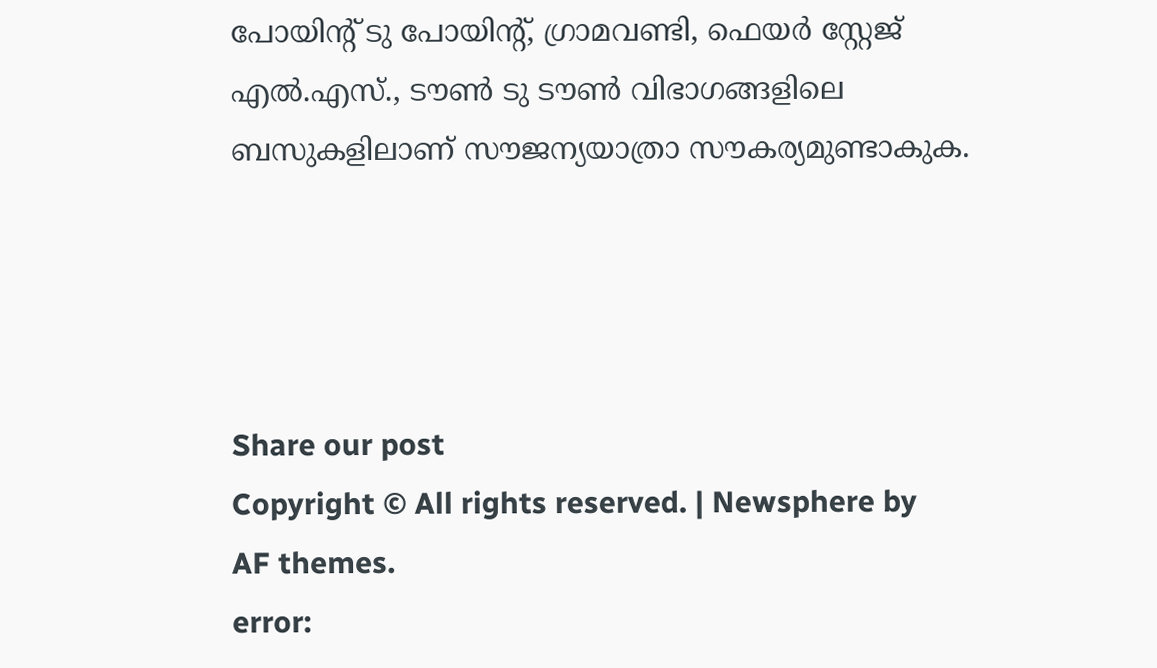പോയിന്റ് ടു പോയിന്റ്, ഗ്രാമവണ്ടി, ഫെയർ സ്റ്റേജ് എൽ.എസ്., ടൗൺ ടു ടൗൺ വിഭാഗങ്ങളിലെ ബസുകളിലാണ് സൗജന്യയാത്രാ സൗകര്യമുണ്ടാകുക.




Share our post
Copyright © All rights reserved. | Newsphere by AF themes.
error: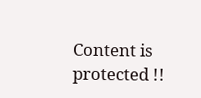Content is protected !!